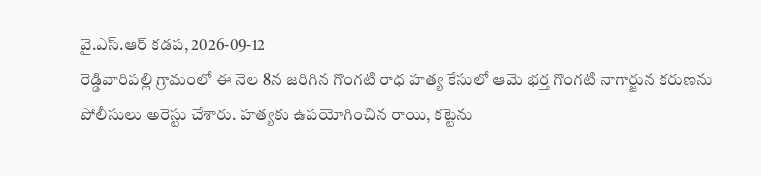వై.ఎస్.ఆర్ కడప, 2026-09-12
రెడ్డివారిపల్లి గ్రామంలో ఈ నెల 8న జరిగిన గొంగటి రాధ హత్య కేసులో ఆమె భర్త గొంగటి నాగార్జున కరుణను పోలీసులు అరెస్టు చేశారు. హత్యకు ఉపయోగించిన రాయి, కట్టెను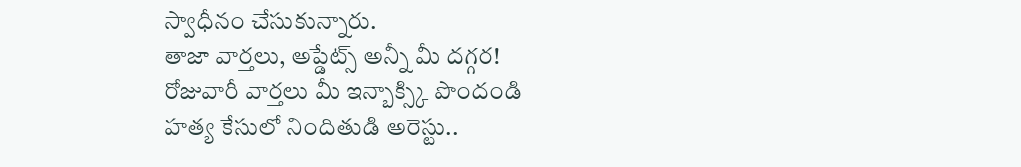స్వాధీనం చేసుకున్నారు.
తాజా వార్తలు, అప్డేట్స్ అన్నీ మీ దగ్గర!
రోజువారీ వార్తలు మీ ఇన్బాక్స్కి పొందండి
హత్య కేసులో నిందితుడి అరెస్టు..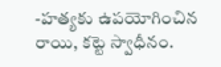-హత్యకు ఉపయోగించిన రాయి, కట్టె స్వాధీనం.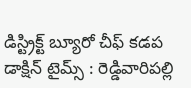డిస్ట్రిక్ట్ బ్యూరో చీఫ్ కడప డాక్షిన్ టైమ్స్ : రెడ్డివారిపల్లి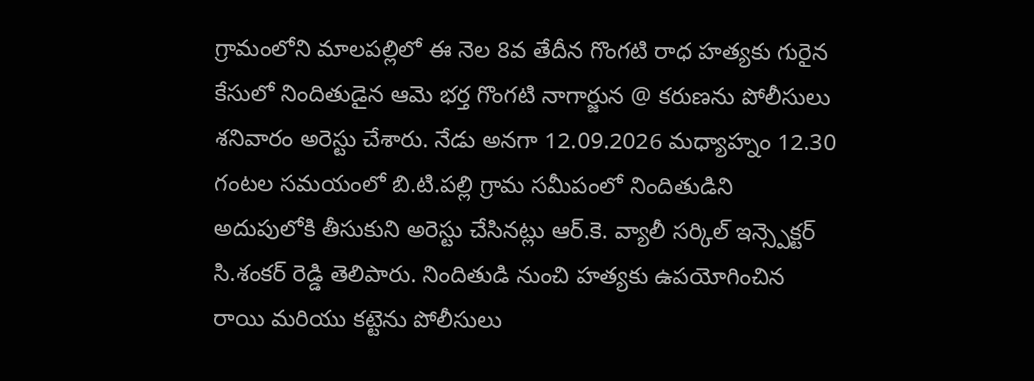గ్రామంలోని మాలపల్లిలో ఈ నెల 8వ తేదీన గొంగటి రాధ హత్యకు గురైన కేసులో నిందితుడైన ఆమె భర్త గొంగటి నాగార్జున @ కరుణను పోలీసులు శనివారం అరెస్టు చేశారు. నేడు అనగా 12.09.2026 మధ్యాహ్నం 12.30 గంటల సమయంలో బి.టి.పల్లి గ్రామ సమీపంలో నిందితుడిని అదుపులోకి తీసుకుని అరెస్టు చేసినట్లు ఆర్.కె. వ్యాలీ సర్కిల్ ఇన్స్పెక్టర్ సి.శంకర్ రెడ్డి తెలిపారు. నిందితుడి నుంచి హత్యకు ఉపయోగించిన రాయి మరియు కట్టెను పోలీసులు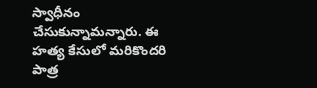స్వాధీనం చేసుకున్నామన్నారు. ఈ హత్య కేసులో మరికొందరి పాత్ర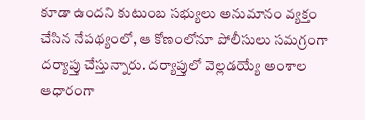కూడా ఉందని కుటుంబ సభ్యులు అనుమానం వ్యక్తం చేసిన నేపథ్యంలో, ఆ కోణంలోనూ పోలీసులు సమగ్రంగా దర్యాప్తు చేస్తున్నారు. దర్యాప్తులో వెల్లడయ్యే అంశాల ఆధారంగా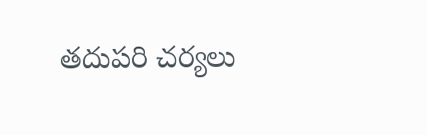తదుపరి చర్యలు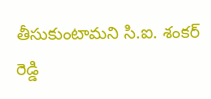తీసుకుంటామని సి.ఐ. శంకర్ రెడ్డి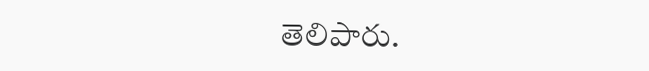తెలిపారు.